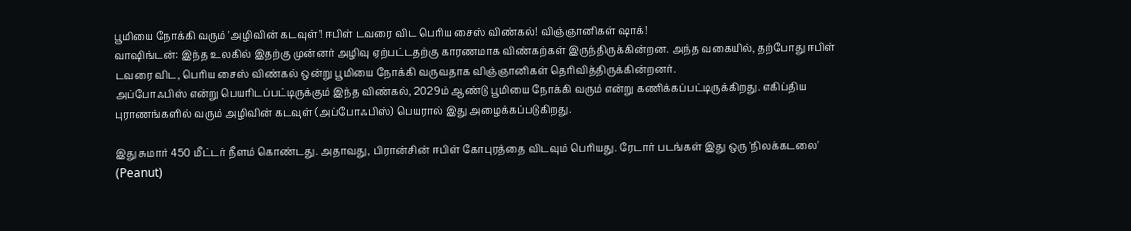பூமியை நோக்கி வரும் 'அழிவின் கடவுள்'! ஈபிள் டவரை விட பெரிய சைஸ் விண்கல்! விஞ்ஞானிகள் ஷாக்!
வாஷிங்டன்: இந்த உலகில் இதற்கு முன்னர் அழிவு ஏற்பட்டதற்கு காரணமாக விண்கற்கள் இருந்திருக்கின்றன. அந்த வகையில், தற்போது ஈபிள் டவரை விட, பெரிய சைஸ் விண்கல் ஒன்று பூமியை நோக்கி வருவதாக விஞ்ஞானிகள் தெரிவித்திருக்கின்றனர்.
அப்போஃபிஸ் என்று பெயரிடப்பட்டிருக்கும் இந்த விண்கல், 2029ம் ஆண்டு பூமியை நோக்கி வரும் என்று கணிக்கப்பட்டிருக்கிறது. எகிப்திய புராணங்களில் வரும் அழிவின் கடவுள் (அப்போஃபிஸ்) பெயரால் இது அழைக்கப்படுகிறது.

இது சுமார் 450 மீட்டர் நீளம் கொண்டது. அதாவது, பிரான்சின் ஈபிள் கோபுரத்தை விடவும் பெரியது. ரேடார் படங்கள் இது ஒரு 'நிலக்கடலை' (Peanut)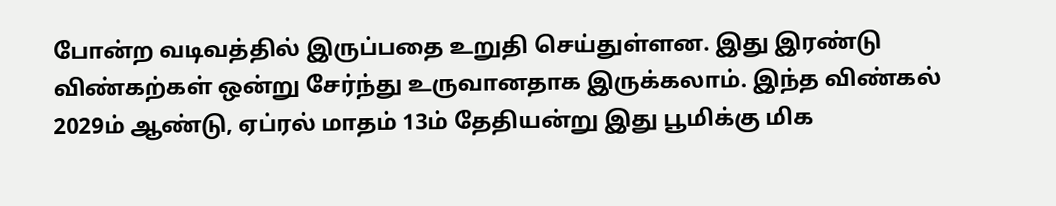போன்ற வடிவத்தில் இருப்பதை உறுதி செய்துள்ளன. இது இரண்டு விண்கற்கள் ஒன்று சேர்ந்து உருவானதாக இருக்கலாம். இந்த விண்கல் 2029ம் ஆண்டு, ஏப்ரல் மாதம் 13ம் தேதியன்று இது பூமிக்கு மிக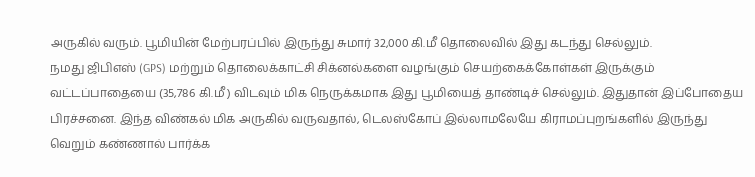அருகில் வரும். பூமியின் மேற்பரப்பில் இருந்து சுமார் 32,000 கி.மீ தொலைவில் இது கடந்து செல்லும்.
நமது ஜிபிஎஸ் (GPS) மற்றும் தொலைக்காட்சி சிக்னல்களை வழங்கும் செயற்கைக்கோள்கள் இருக்கும் வட்டப்பாதையை (35,786 கி.மீ) விடவும் மிக நெருக்கமாக இது பூமியைத் தாண்டிச் செல்லும். இதுதான் இப்போதைய பிரச்சனை. இந்த விண்கல் மிக அருகில் வருவதால், டெலஸ்கோப் இல்லாமலேயே கிராமப்புறங்களில் இருந்து வெறும் கண்ணால் பார்க்க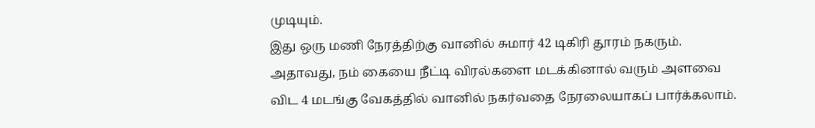முடியும்.
இது ஒரு மணி நேரத்திற்கு வானில் சுமார் 42 டிகிரி தூரம் நகரும். அதாவது, நம் கையை நீட்டி விரல்களை மடக்கினால் வரும் அளவை விட 4 மடங்கு வேகத்தில் வானில் நகர்வதை நேரலையாகப் பார்க்கலாம்.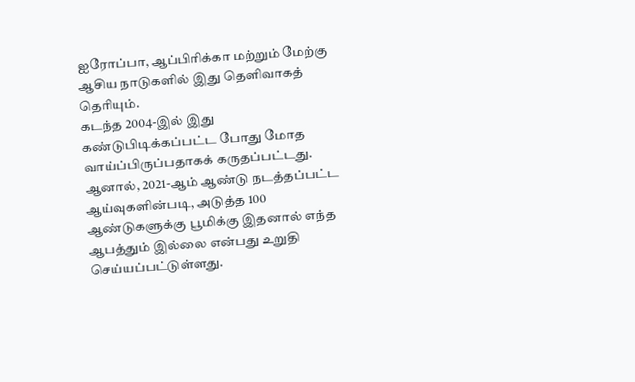ஐரோப்பா, ஆப்பிரிக்கா மற்றும் மேற்கு ஆசிய நாடுகளில் இது தெளிவாகத் தெரியும்.
கடந்த 2004-இல் இது கண்டுபிடிக்கப்பட்ட போது மோத வாய்ப்பிருப்பதாகக் கருதப்பட்டது. ஆனால், 2021-ஆம் ஆண்டு நடத்தப்பட்ட ஆய்வுகளின்படி, அடுத்த 100 ஆண்டுகளுக்கு பூமிக்கு இதனால் எந்த ஆபத்தும் இல்லை என்பது உறுதி செய்யப்பட்டுள்ளது.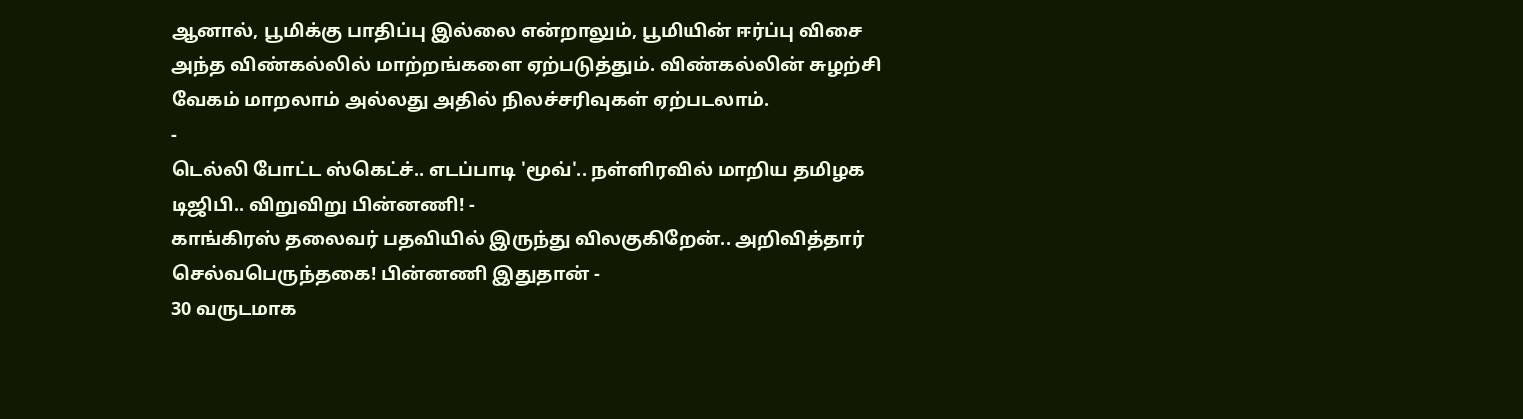ஆனால், பூமிக்கு பாதிப்பு இல்லை என்றாலும், பூமியின் ஈர்ப்பு விசை அந்த விண்கல்லில் மாற்றங்களை ஏற்படுத்தும். விண்கல்லின் சுழற்சி வேகம் மாறலாம் அல்லது அதில் நிலச்சரிவுகள் ஏற்படலாம்.
-
டெல்லி போட்ட ஸ்கெட்ச்.. எடப்பாடி 'மூவ்'.. நள்ளிரவில் மாறிய தமிழக டிஜிபி.. விறுவிறு பின்னணி! -
காங்கிரஸ் தலைவர் பதவியில் இருந்து விலகுகிறேன்.. அறிவித்தார் செல்வபெருந்தகை! பின்னணி இதுதான் -
30 வருடமாக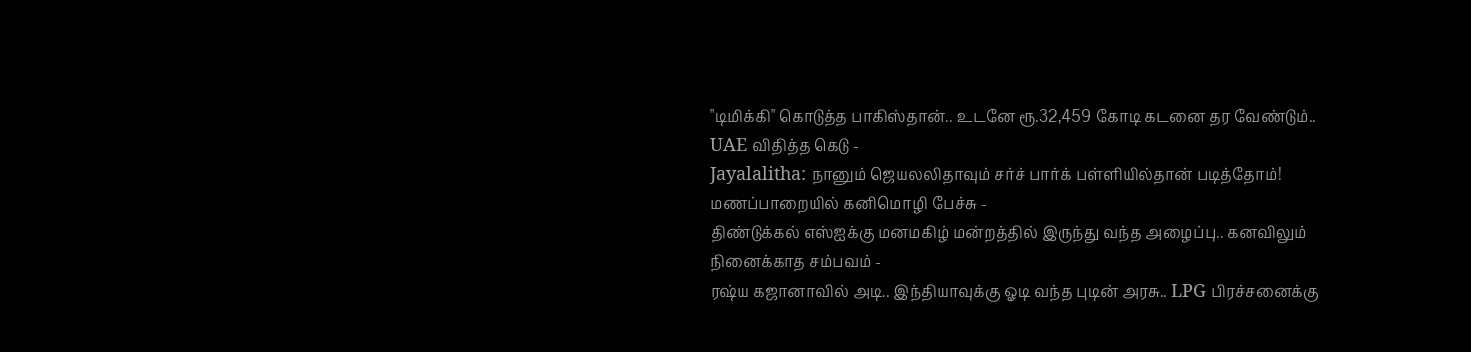"டிமிக்கி" கொடுத்த பாகிஸ்தான்.. உடனே ரூ.32,459 கோடி கடனை தர வேண்டும்.. UAE விதித்த கெடு -
Jayalalitha: நானும் ஜெயலலிதாவும் சர்ச் பார்க் பள்ளியில்தான் படித்தோம்! மணப்பாறையில் கனிமொழி பேச்சு -
திண்டுக்கல் எஸ்ஐக்கு மனமகிழ் மன்றத்தில் இருந்து வந்த அழைப்பு.. கனவிலும் நினைக்காத சம்பவம் -
ரஷ்ய கஜானாவில் அடி.. இந்தியாவுக்கு ஓடி வந்த புடின் அரசு.. LPG பிரச்சனைக்கு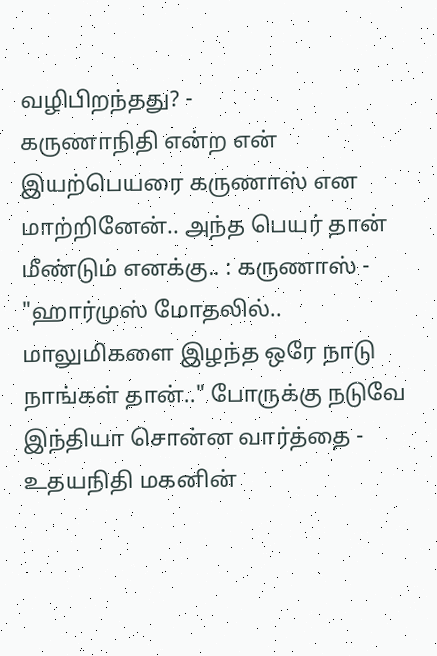வழிபிறந்தது? -
கருணாநிதி என்ற என் இயற்பெயரை கருணாஸ் என மாற்றினேன்.. அந்த பெயர் தான் மீண்டும் எனக்கு.. : கருணாஸ் -
"ஹார்முஸ் மோதலில்.. மாலுமிகளை இழந்த ஒரே நாடு நாங்கள் தான்.." போருக்கு நடுவே இந்தியா சொன்ன வார்த்தை -
உதயநிதி மகனின்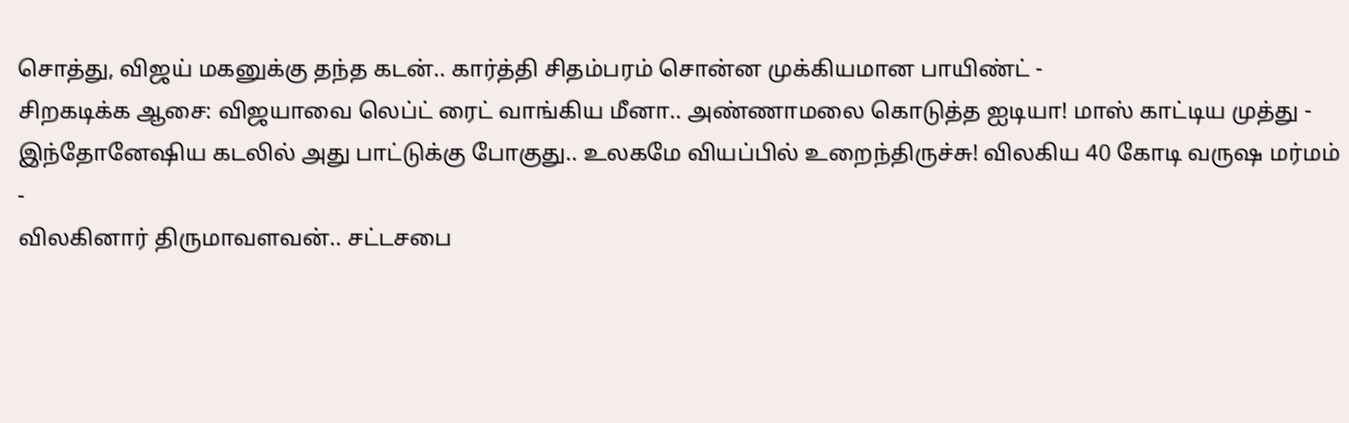சொத்து, விஜய் மகனுக்கு தந்த கடன்.. கார்த்தி சிதம்பரம் சொன்ன முக்கியமான பாயிண்ட் -
சிறகடிக்க ஆசை: விஜயாவை லெப்ட் ரைட் வாங்கிய மீனா.. அண்ணாமலை கொடுத்த ஐடியா! மாஸ் காட்டிய முத்து -
இந்தோனேஷிய கடலில் அது பாட்டுக்கு போகுது.. உலகமே வியப்பில் உறைந்திருச்சு! விலகிய 40 கோடி வருஷ மர்மம் -
விலகினார் திருமாவளவன்.. சட்டசபை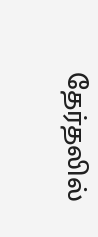தேர்தலில்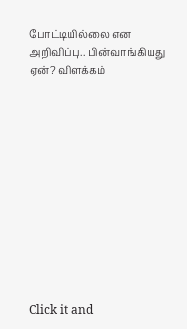போட்டியில்லை என அறிவிப்பு.. பின்வாங்கியது ஏன்? விளக்கம்












Click it and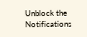Unblock the Notifications